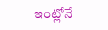ఇంట్లోనే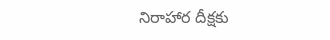నిరాహార దీక్షకు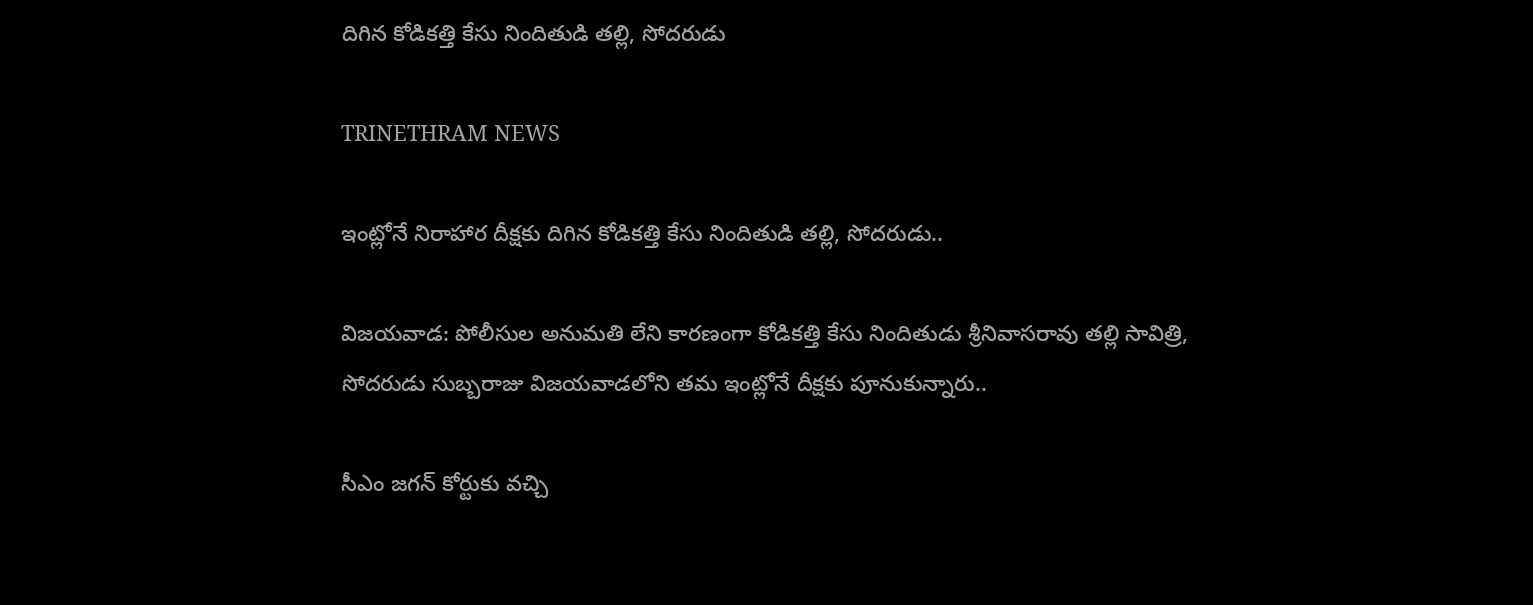దిగిన కోడికత్తి కేసు నిందితుడి తల్లి, సోదరుడు

TRINETHRAM NEWS

ఇంట్లోనే నిరాహార దీక్షకు దిగిన కోడికత్తి కేసు నిందితుడి తల్లి, సోదరుడు..

విజయవాడ: పోలీసుల అనుమతి లేని కారణంగా కోడికత్తి కేసు నిందితుడు శ్రీనివాసరావు తల్లి సావిత్రి, సోదరుడు సుబ్బరాజు విజయవాడలోని తమ ఇంట్లోనే దీక్షకు పూనుకున్నారు..

సీఎం జగన్ కోర్టుకు వచ్చి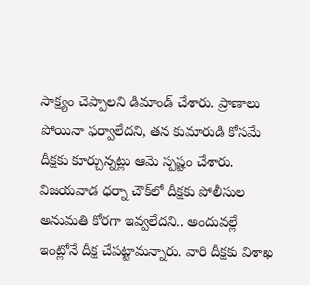సాక్ష్యం చెప్పాలని డిమాండ్ చేశారు. ప్రాణాలు పోయినా ఫర్వాలేదని, తన కుమారుడి కోసమే దీక్షకు కూర్చున్నట్లు ఆమె స్పష్టం చేశారు. విజయవాడ ధర్నా చౌక్‌లో దీక్షకు పోలీసుల అనుమతి కోరగా ఇవ్వలేదని.. అందువల్లే ఇంట్లోనే దీక్ష చేపట్టామన్నారు. వారి దీక్షకు విశాఖ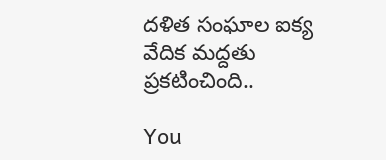దళిత సంఘాల ఐక్య వేదిక మద్దతు ప్రకటించింది..

You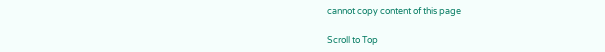cannot copy content of this page

Scroll to Top